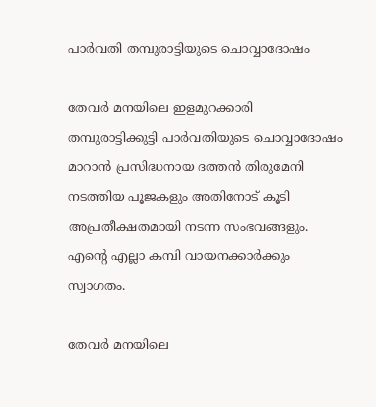പാർവതി തമ്പുരാട്ടിയുടെ ചൊവ്വാദോഷം

തേവർ മനയിലെ ഇളമുറക്കാരി തമ്പുരാട്ടിക്കുട്ടി പാർവതിയുടെ ചൊവ്വാദോഷം മാറാൻ പ്രസിദ്ധനായ ദത്തൻ തിരുമേനി നടത്തിയ പൂജകളും അതിനോട് കൂടി അപ്രതീക്ഷതമായി നടന്ന സംഭവങ്ങളും. എൻ്റെ എല്ലാ കമ്പി വായനക്കാർക്കും സ്വാഗതം.

തേവർ മനയിലെ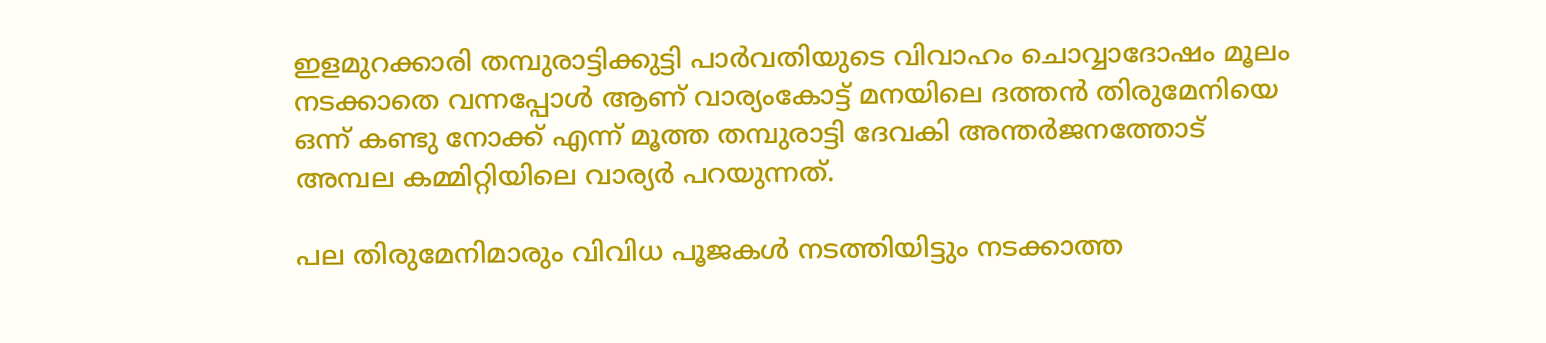ഇളമുറക്കാരി തമ്പുരാട്ടിക്കുട്ടി പാർവതിയുടെ വിവാഹം ചൊവ്വാദോഷം മൂലം നടക്കാതെ വന്നപ്പോൾ ആണ് വാര്യംകോട്ട്‌ മനയിലെ ദത്തൻ തിരുമേനിയെ ഒന്ന് കണ്ടു നോക്ക് എന്ന് മൂത്ത തമ്പുരാട്ടി ദേവകി അന്തർജനത്തോട് അമ്പല കമ്മിറ്റിയിലെ വാര്യർ പറയുന്നത്.

പല തിരുമേനിമാരും വിവിധ പൂജകൾ നടത്തിയിട്ടും നടക്കാത്ത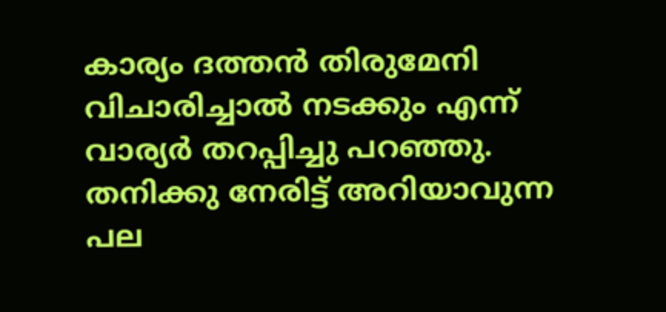കാര്യം ദത്തൻ തിരുമേനി വിചാരിച്ചാൽ നടക്കും എന്ന് വാര്യർ തറപ്പിച്ചു പറഞ്ഞു. തനിക്കു നേരിട്ട് അറിയാവുന്ന പല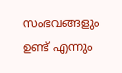സംഭവങ്ങളും ഉണ്ട് എന്നും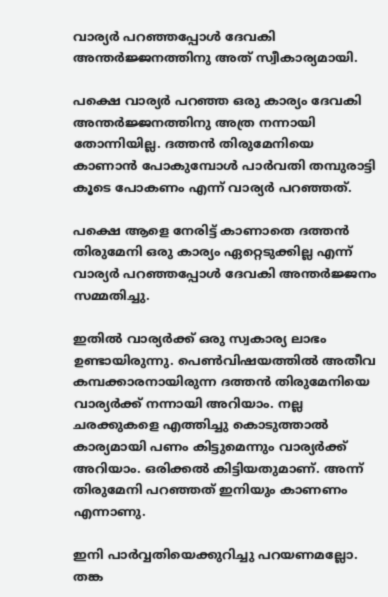വാര്യർ പറഞ്ഞപ്പോൾ ദേവകി അന്തർജ്ജനത്തിനു അത് സ്വീകാര്യമായി.

പക്ഷെ വാര്യർ പറഞ്ഞ ഒരു കാര്യം ദേവകി അന്തർജ്ജനത്തിനു അത്ര നന്നായി തോന്നിയില്ല. ദത്തൻ തിരുമേനിയെ കാണാൻ പോകുമ്പോൾ പാർവതി തമ്പുരാട്ടി കൂടെ പോകണം എന്ന് വാര്യർ പറഞ്ഞത്.

പക്ഷെ ആളെ നേരിട്ട് കാണാതെ ദത്തൻ തിരുമേനി ഒരു കാര്യം ഏറ്റെടുക്കില്ല എന്ന് വാര്യർ പറഞ്ഞപ്പോൾ ദേവകി അന്തർജ്ജനം സമ്മതിച്ചു.

ഇതിൽ വാര്യർക്ക് ഒരു സ്വകാര്യ ലാഭം ഉണ്ടായിരുന്നു. പെൺവിഷയത്തിൽ അതീവ കമ്പക്കാരനായിരുന്ന ദത്തൻ തിരുമേനിയെ വാര്യർക്ക് നന്നായി അറിയാം. നല്ല ചരക്കുകളെ എത്തിച്ചു കൊടുത്താൽ കാര്യമായി പണം കിട്ടുമെന്നും വാര്യർക്ക് അറിയാം. ഒരിക്കൽ കിട്ടിയതുമാണ്. അന്ന് തിരുമേനി പറഞ്ഞത് ഇനിയും കാണണം എന്നാണു.

ഇനി പാർവ്വതിയെക്കുറിച്ചു പറയണമല്ലോ. തങ്ക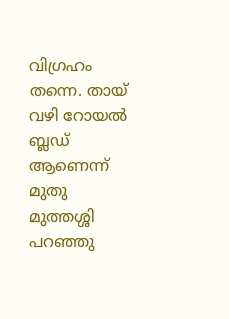വിഗ്രഹം തന്നെ. തായ് വഴി റോയൽ ബ്ലഡ് ആണെന്ന് മുതു മുത്തശ്ശി പറഞ്ഞു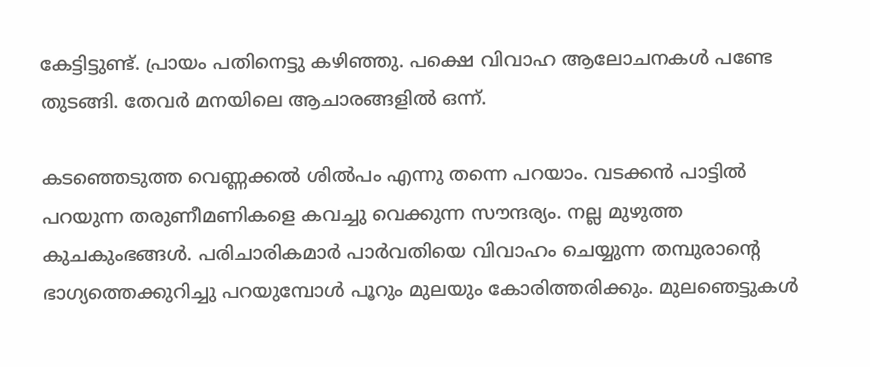കേട്ടിട്ടുണ്ട്. പ്രായം പതിനെട്ടു കഴിഞ്ഞു. പക്ഷെ വിവാഹ ആലോചനകൾ പണ്ടേ തുടങ്ങി. തേവർ മനയിലെ ആചാരങ്ങളിൽ ഒന്ന്.

കടഞ്ഞെടുത്ത വെണ്ണക്കൽ ശിൽപം എന്നു തന്നെ പറയാം. വടക്കൻ പാട്ടിൽ പറയുന്ന തരുണീമണികളെ കവച്ചു വെക്കുന്ന സൗന്ദര്യം. നല്ല മുഴുത്ത കുചകുംഭങ്ങൾ. പരിചാരികമാർ പാർവതിയെ വിവാഹം ചെയ്യുന്ന തമ്പുരാൻ്റെ ഭാഗ്യത്തെക്കുറിച്ചു പറയുമ്പോൾ പൂറും മുലയും കോരിത്തരിക്കും. മുലഞെട്ടുകൾ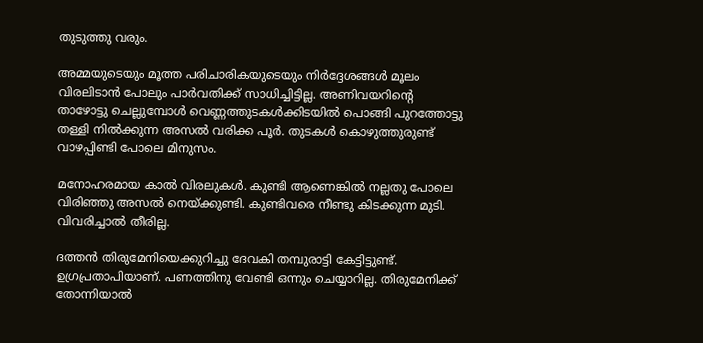തുടുത്തു വരും.

അമ്മയുടെയും മൂത്ത പരിചാരികയുടെയും നിർദ്ദേശങ്ങൾ മൂലം വിരലിടാൻ പോലും പാർവതിക്ക് സാധിച്ചിട്ടില്ല. അണിവയറിൻ്റെ താഴോട്ടു ചെല്ലുമ്പോൾ വെണ്ണത്തുടകൾക്കിടയിൽ പൊങ്ങി പുറത്തോട്ടു തള്ളി നിൽക്കുന്ന അസൽ വരിക്ക പൂർ. തുടകൾ കൊഴുത്തുരുണ്ട് വാഴപ്പിണ്ടി പോലെ മിനുസം.

മനോഹരമായ കാൽ വിരലുകൾ. കുണ്ടി ആണെങ്കിൽ നല്ലതു പോലെ വിരിഞ്ഞു അസൽ നെയ്ക്കുണ്ടി. കുണ്ടിവരെ നീണ്ടു കിടക്കുന്ന മുടി. വിവരിച്ചാൽ തീരില്ല.

ദത്തൻ തിരുമേനിയെക്കുറിച്ചു ദേവകി തമ്പുരാട്ടി കേട്ടിട്ടുണ്ട്. ഉഗ്രപ്രതാപിയാണ്. പണത്തിനു വേണ്ടി ഒന്നും ചെയ്യാറില്ല. തിരുമേനിക്ക് തോന്നിയാൽ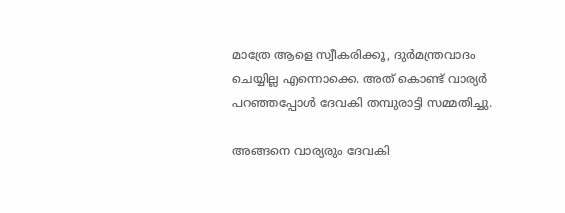മാത്രേ ആളെ സ്വീകരിക്കൂ, ദുർമന്ത്രവാദം ചെയ്യില്ല എന്നൊക്കെ. അത് കൊണ്ട് വാര്യർ പറഞ്ഞപ്പോൾ ദേവകി തമ്പുരാട്ടി സമ്മതിച്ചു.

അങ്ങനെ വാര്യരും ദേവകി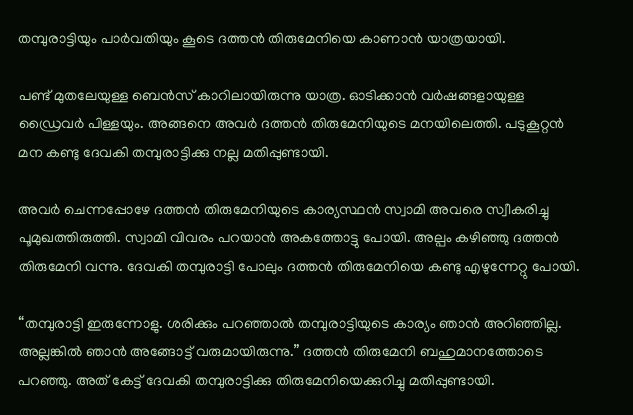തമ്പുരാട്ടിയും പാർവതിയും കൂടെ ദത്തൻ തിരുമേനിയെ കാണാൻ യാത്രയായി.

പണ്ട് മുതലേയുള്ള ബെൻസ് കാറിലായിരുന്നു യാത്ര. ഓടിക്കാൻ വർഷങ്ങളായുള്ള ഡ്രൈവർ പിള്ളയും. അങ്ങനെ അവർ ദത്തൻ തിരുമേനിയുടെ മനയിലെത്തി. പടുകൂറ്റൻ മന കണ്ടു ദേവകി തമ്പുരാട്ടിക്കു നല്ല മതിപ്പുണ്ടായി.

അവർ ചെന്നപ്പോഴേ ദത്തൻ തിരുമേനിയുടെ കാര്യസ്ഥൻ സ്വാമി അവരെ സ്വീകരിച്ചു പൂമുഖത്തിരുത്തി. സ്വാമി വിവരം പറയാൻ അകത്തോട്ടു പോയി. അല്പം കഴിഞ്ഞു ദത്തൻ തിരുമേനി വന്നു. ദേവകി തമ്പുരാട്ടി പോലും ദത്തൻ തിരുമേനിയെ കണ്ടു എഴുന്നേറ്റു പോയി.

“തമ്പുരാട്ടി ഇരുന്നോളു. ശരിക്കും പറഞ്ഞാൽ തമ്പുരാട്ടിയുടെ കാര്യം ഞാൻ അറിഞ്ഞില്ല. അല്ലങ്കിൽ ഞാൻ അങ്ങോട്ട് വരുമായിരുന്നു.” ദത്തൻ തിരുമേനി ബഹുമാനത്തോടെ പറഞ്ഞു. അത് കേട്ട് ദേവകി തമ്പുരാട്ടിക്കു തിരുമേനിയെക്കുറിച്ചു മതിപ്പുണ്ടായി.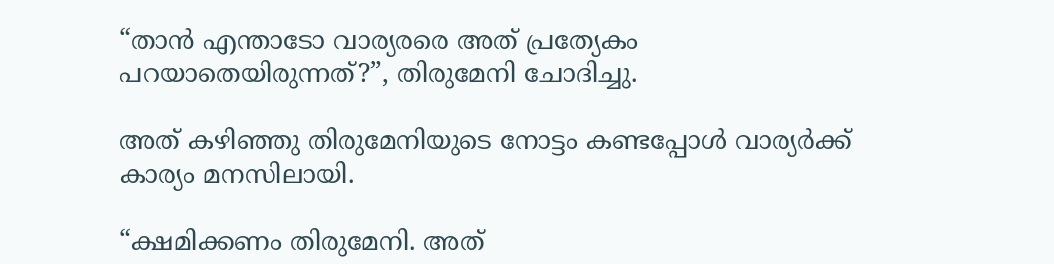“താൻ എന്താടോ വാര്യരരെ അത് പ്രത്യേകം പറയാതെയിരുന്നത്?”, തിരുമേനി ചോദിച്ചു.

അത് കഴിഞ്ഞു തിരുമേനിയുടെ നോട്ടം കണ്ടപ്പോൾ വാര്യർക്ക് കാര്യം മനസിലായി.

“ക്ഷമിക്കണം തിരുമേനി. അത്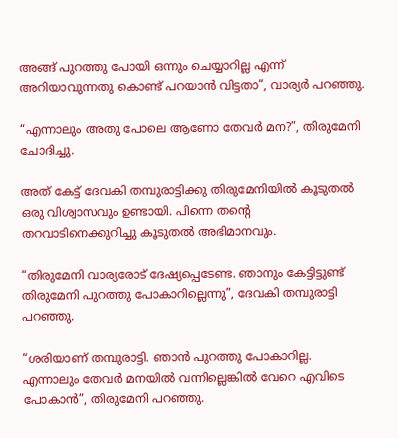അങ്ങ് പുറത്തു പോയി ഒന്നും ചെയ്യാറില്ല എന്ന് അറിയാവുന്നതു കൊണ്ട് പറയാൻ വിട്ടതാ”, വാര്യർ പറഞ്ഞു.

“എന്നാലും അതു പോലെ ആണോ തേവർ മന?”, തിരുമേനി ചോദിച്ചു.

അത് കേട്ട് ദേവകി തമ്പുരാട്ടിക്കു തിരുമേനിയിൽ കൂടുതൽ ഒരു വിശ്വാസവും ഉണ്ടായി. പിന്നെ തൻ്റെ തറവാടിനെക്കുറിച്ചു കൂടുതൽ അഭിമാനവും.

“തിരുമേനി വാര്യരോട് ദേഷ്യപ്പെടേണ്ട. ഞാനും കേട്ടിട്ടുണ്ട് തിരുമേനി പുറത്തു പോകാറില്ലെന്നു”, ദേവകി തമ്പുരാട്ടി പറഞ്ഞു.

“ശരിയാണ് തമ്പുരാട്ടി. ഞാൻ പുറത്തു പോകാറില്ല. എന്നാലും തേവർ മനയിൽ വന്നില്ലെങ്കിൽ വേറെ എവിടെ പോകാൻ”, തിരുമേനി പറഞ്ഞു.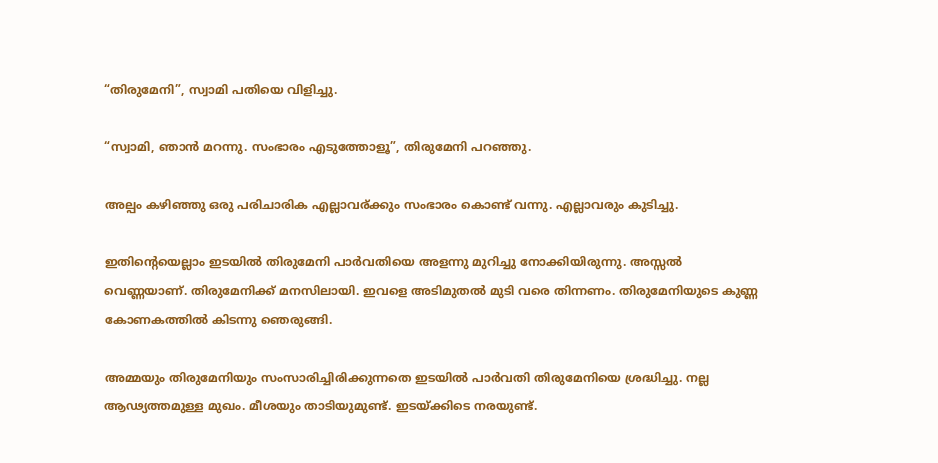“തിരുമേനി”, സ്വാമി പതിയെ വിളിച്ചു.

“സ്വാമി, ഞാൻ മറന്നു. സംഭാരം എടുത്തോളൂ”, തിരുമേനി പറഞ്ഞു.

അല്പം കഴിഞ്ഞു ഒരു പരിചാരിക എല്ലാവര്ക്കും സംഭാരം കൊണ്ട് വന്നു. എല്ലാവരും കുടിച്ചു.

ഇതിൻ്റെയെല്ലാം ഇടയിൽ തിരുമേനി പാർവതിയെ അളന്നു മുറിച്ചു നോക്കിയിരുന്നു. അസ്സൽ വെണ്ണയാണ്. തിരുമേനിക്ക് മനസിലായി. ഇവളെ അടിമുതൽ മുടി വരെ തിന്നണം. തിരുമേനിയുടെ കുണ്ണ കോണകത്തിൽ കിടന്നു ഞെരുങ്ങി.

അമ്മയും തിരുമേനിയും സംസാരിച്ചിരിക്കുന്നതെ ഇടയിൽ പാർവതി തിരുമേനിയെ ശ്രദ്ധിച്ചു. നല്ല ആഢ്യത്തമുള്ള മുഖം. മീശയും താടിയുമുണ്ട്. ഇടയ്ക്കിടെ നരയുണ്ട്.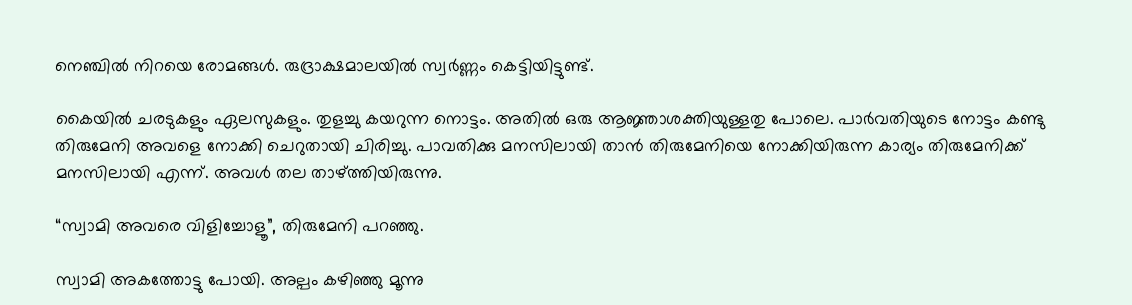നെഞ്ചിൽ നിറയെ രോമങ്ങൾ. രുദ്രാക്ഷമാലയിൽ സ്വർണ്ണം കെട്ടിയിട്ടുണ്ട്.

കൈയിൽ ചരടുകളും ഏലസുകളും. തുളച്ചു കയറുന്ന നൊട്ടം. അതിൽ ഒരു ആജ്ഞാശക്തിയുള്ളതു പോലെ. പാർവതിയുടെ നോട്ടം കണ്ടു തിരുമേനി അവളെ നോക്കി ചെറുതായി ചിരിച്ചു. പാവതിക്കു മനസിലായി താൻ തിരുമേനിയെ നോക്കിയിരുന്ന കാര്യം തിരുമേനിക്ക് മനസിലായി എന്ന്. അവൾ തല താഴ്ത്തിയിരുന്നു.

“സ്വാമി അവരെ വിളിച്ചോളൂ”, തിരുമേനി പറഞ്ഞു.

സ്വാമി അകത്തോട്ടു പോയി. അല്പം കഴിഞ്ഞു മൂന്നു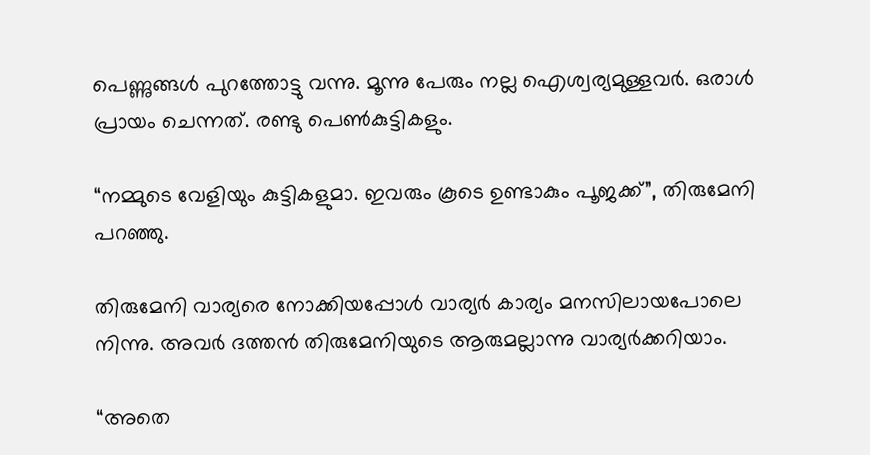പെണ്ണുങ്ങൾ പുറത്തോട്ടു വന്നു. മൂന്നു പേരും നല്ല ഐശ്വര്യമുള്ളവർ. ഒരാൾ പ്രായം ചെന്നത്. രണ്ടു പെൺകുട്ടികളും.

“നമ്മുടെ വേളിയും കുട്ടികളുമാ. ഇവരും കൂടെ ഉണ്ടാകും പൂജക്ക്‌”, തിരുമേനി പറഞ്ഞു.

തിരുമേനി വാര്യരെ നോക്കിയപ്പോൾ വാര്യർ കാര്യം മനസിലായപോലെ നിന്നു. അവർ ദത്തൻ തിരുമേനിയുടെ ആരുമല്ലാന്നു വാര്യർക്കറിയാം.

“അതെ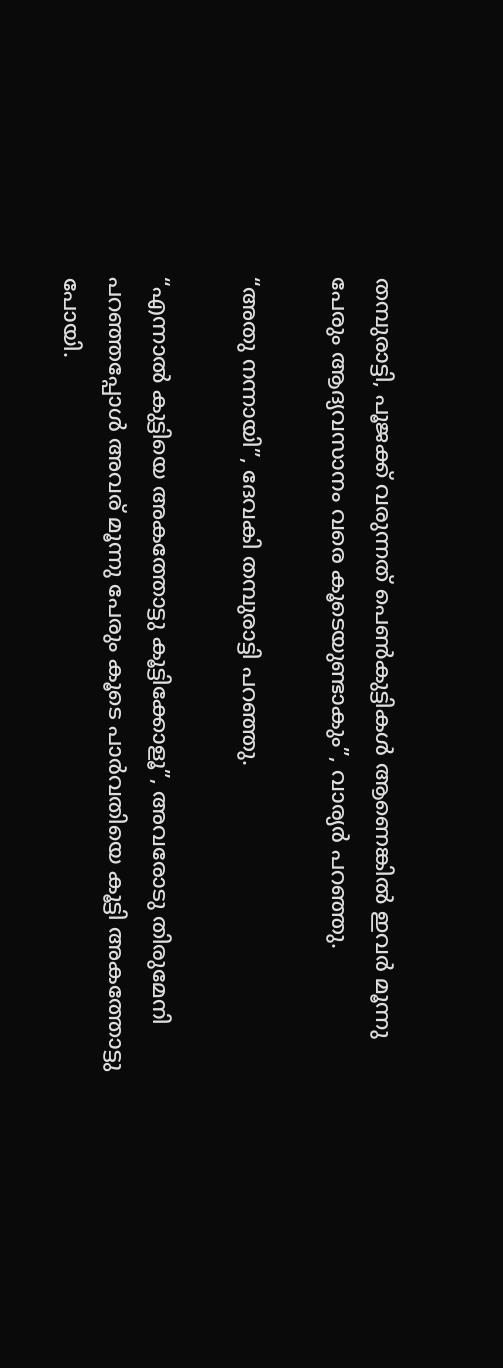തമ്പുരാട്ടി, പൂജക്ക്‌ വരുന്നത് പെൺകുട്ടികൾ ആണെങ്കിൽ ഇവർ മൂന്നു പേരും ആദ്യവസാനം വരെ കൂടെയുണ്ടാകും”, വാര്യർ പറഞ്ഞു.

“അതു നന്നായി”, ദേവകി തമ്പുരാട്ടി പറഞ്ഞു.

“എന്നാൽ കുട്ടിയെ അകത്തോട്ടു കൂട്ടിക്കോളൂ”, അവരോടു തിരുമേനി പറഞ്ഞപ്പോൾ അവര് മൂന്നു പേരും കൂടെ പാർവതിയെ കൂട്ടി അകത്തോട്ടു പോയി.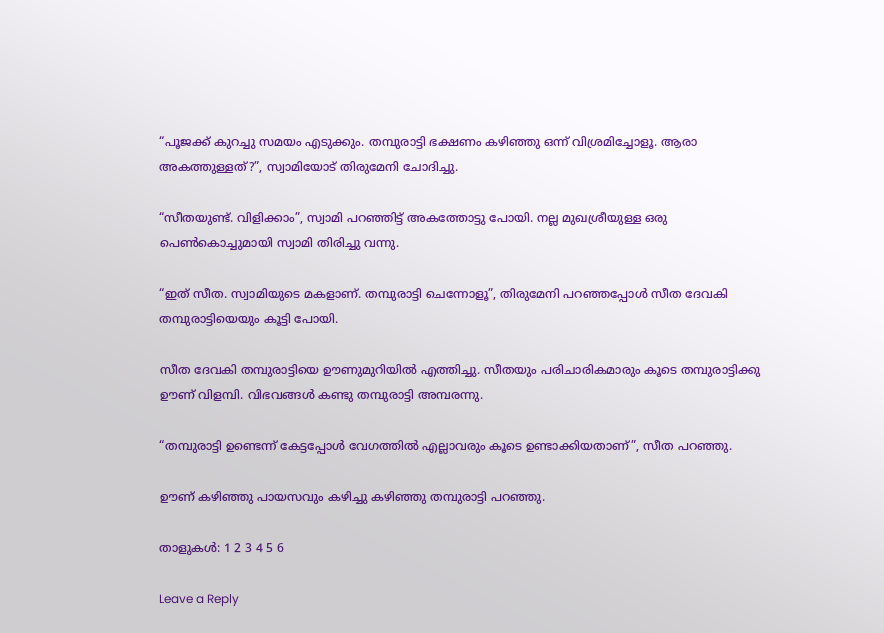“പൂജക്ക്‌ കുറച്ചു സമയം എടുക്കും. തമ്പുരാട്ടി ഭക്ഷണം കഴിഞ്ഞു ഒന്ന് വിശ്രമിച്ചോളൂ. ആരാ അകത്തുള്ളത്?”, സ്വാമിയോട് തിരുമേനി ചോദിച്ചു.

“സീതയുണ്ട്. വിളിക്കാം”, സ്വാമി പറഞ്ഞിട്ട് അകത്തോട്ടു പോയി. നല്ല മുഖശ്രീയുള്ള ഒരു പെൺകൊച്ചുമായി സ്വാമി തിരിച്ചു വന്നു.

“ഇത് സീത. സ്വാമിയുടെ മകളാണ്. തമ്പുരാട്ടി ചെന്നോളൂ”, തിരുമേനി പറഞ്ഞപ്പോൾ സീത ദേവകി തമ്പുരാട്ടിയെയും കൂട്ടി പോയി.

സീത ദേവകി തമ്പുരാട്ടിയെ ഊണുമുറിയിൽ എത്തിച്ചു. സീതയും പരിചാരികമാരും കൂടെ തമ്പുരാട്ടിക്കു ഊണ് വിളമ്പി. വിഭവങ്ങൾ കണ്ടു തമ്പുരാട്ടി അമ്പരന്നു.

“തമ്പുരാട്ടി ഉണ്ടെന്ന് കേട്ടപ്പോൾ വേഗത്തിൽ എല്ലാവരും കൂടെ ഉണ്ടാക്കിയതാണ്”, സീത പറഞ്ഞു.

ഊണ് കഴിഞ്ഞു പായസവും കഴിച്ചു കഴിഞ്ഞു തമ്പുരാട്ടി പറഞ്ഞു.

താളുകൾ: 1 2 3 4 5 6

Leave a Reply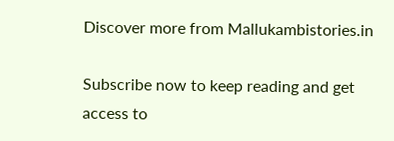Discover more from Mallukambistories.in

Subscribe now to keep reading and get access to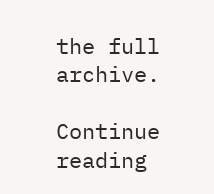the full archive.

Continue reading